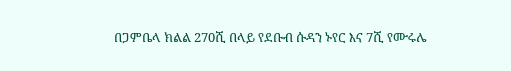በጋምቤላ ክልል 270ሺ በላይ የደቡብ ሱዳን ኑየር እና 7ሺ የሙሩሌ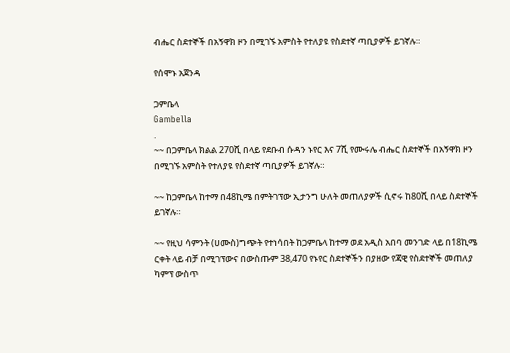ብሔር ስደተኞች በአኝዋክ ዞን በሚገኙ አምስት የተለያዩ የስደተኛ ጣቢያዎች ይገኛሉ።

የሰሞኑ አጀንዳ

ጋምቤላ
Gambella
.
~~ በጋምቤላ ክልል 270ሺ በላይ የደቡብ ሱዳን ኑየር እና 7ሺ የሙሩሌ ብሔር ስደተኞች በአኝዋክ ዞን በሚገኙ አምስት የተለያዩ የስደተኛ ጣቢያዎች ይገኛሉ።

~~ ከጋምቤላ ከተማ በ48ኪሜ በምትገፕው ኢታንግ ሁለት መጠለያዎች ሲኖሩ ከ80ሺ በላይ ስደተኞች ይገኛሉ።

~~ የዚህ ሳምንት (ሀሙስ)ግጭት የተነሳበት ከጋምቤላ ከተማ ወደ አዲስ አበባ መንገድ ላይ በ18ኪሜ ርቀት ላይ ብቻ በሚገፕውና በውስጡም 38,470 የኑየር ስደተኞችን በያዘው የጃዊ የስደተኞች መጠለያ ካምፕ ውስጥ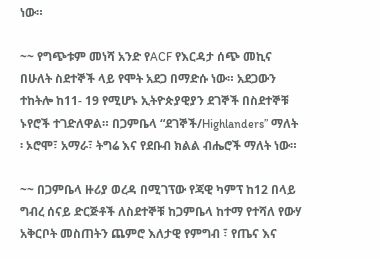ነው።

~~ የግጭቱም መነሻ አንድ የACF የእርዳታ ሰጭ መኪና በሁለት ስደተኞች ላይ የሞት አደጋ በማድሱ ነው። አደጋውን ተከትሎ ከ11- 19 የሚሆኑ ኢትዮጵያዊያን ደገኞች በስደተኞቹ ኑየሮች ተገድለዋል። በጋምቤላ “ደገኞች/Highlanders” ማለት ፡ ኦሮሞ፣ አማራ፣ ትግሬ እና የደቡብ ክልል ብሔሮች ማለት ነው።

~~ በጋምቤላ ዙሪያ ወረዳ በሚገፕው የጃዊ ካምፕ ከ12 በላይ ግብረ ሰናይ ድርጅቶች ለስደተኞቹ ከጋምቤላ ከተማ የተሻለ የውሃ አቅርቦት መስጠትን ጨምሮ እለታዊ የምግብ ፣ የጤና እና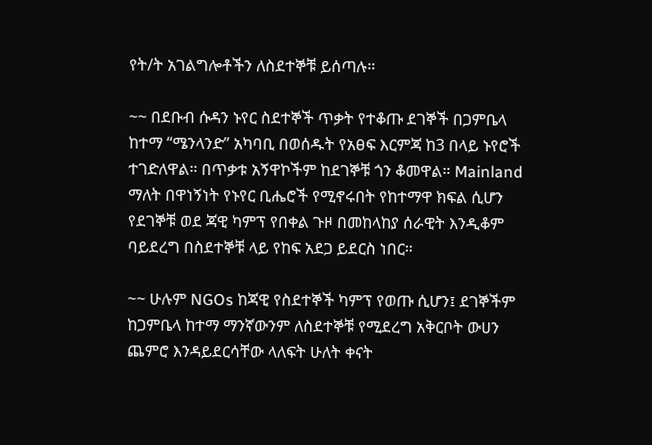የት/ት አገልግሎቶችን ለስደተኞቹ ይሰጣሉ።

~~ በደቡብ ሱዳን ኑየር ስደተኞች ጥቃት የተቆጡ ደገኞች በጋምቤላ ከተማ “ሜንላንድ” አካባቢ በወሰዱት የአፀፍ እርምጃ ከ3 በላይ ኑየሮች ተገድለዋል። በጥቃቱ አኝዋኮችም ከደገኞቹ ጎን ቆመዋል። Mainland ማለት በዋነኝነት የኑየር ቢሔሮች የሚኖሩበት የከተማዋ ክፍል ሲሆን የደገኞቹ ወደ ጃዊ ካምፕ የበቀል ጉዞ በመከላከያ ሰራዊት እንዲቆም ባይደረግ በስደተኞቹ ላይ የከፍ አደጋ ይደርስ ነበር።

~~ ሁሉም NGOs ከጃዊ የስደተኞች ካምፕ የወጡ ሲሆን፤ ደገኞችም ከጋምቤላ ከተማ ማንኛውንም ለስደተኞቹ የሚደረግ አቅርቦት ውሀን ጨምሮ እንዳይደርሳቸው ላለፍት ሁለት ቀናት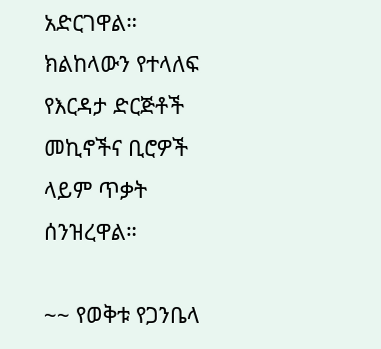አድርገዋል። ክልከላውን የተላለፍ የእርዳታ ድርጅቶች መኪኖችና ቢሮዎች ላይም ጥቃት ሰንዝረዋል።

~~ የወቅቱ የጋንቤላ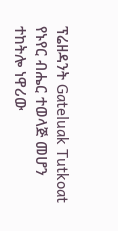ፕሬዘዳንት Gateluak Tutkoat የኑየር ብሔር ተወላጅ መሆን ተከትሎ ነዋሪው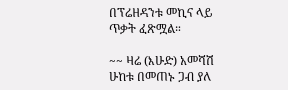በፕሬዘዳንቱ መኪና ላይ ጥቃት ፈጽሟል።

~~ ዛሬ (እሁድ) አመሻሽ ሁከቱ በመጠኑ ጋብ ያለ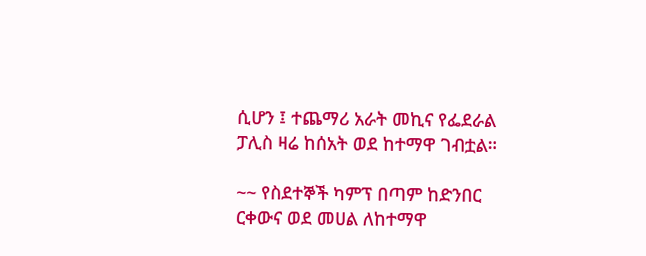ሲሆን ፤ ተጨማሪ አራት መኪና የፌደራል ፓሊስ ዛሬ ከሰአት ወደ ከተማዋ ገብቷል።

~~ የስደተኞች ካምፕ በጣም ከድንበር ርቀውና ወደ መሀል ለከተማዋ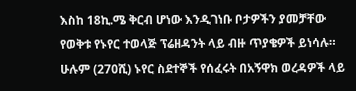እስከ 18ኪ.ሜ ቅርብ ሆነው እንዲገነቡ ቦታዎችን ያመቻቸው የወቅቱ የኑየር ተወላጅ ፕሬዘዳንት ላይ ብዙ ጥያቄዎች ይነሳሉ። ሁሉም (270ሺ) ኑየር ስደተኞች የሰፈሩት በአኝዋክ ወረዳዎች ላይ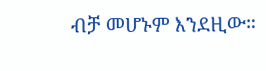ብቻ መሆኑም እንደዚው።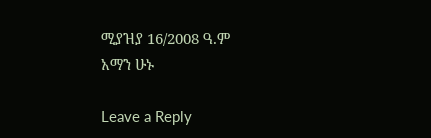ሚያዝያ 16/2008 ዓ.ም
አማን ሁኑ

Leave a Reply